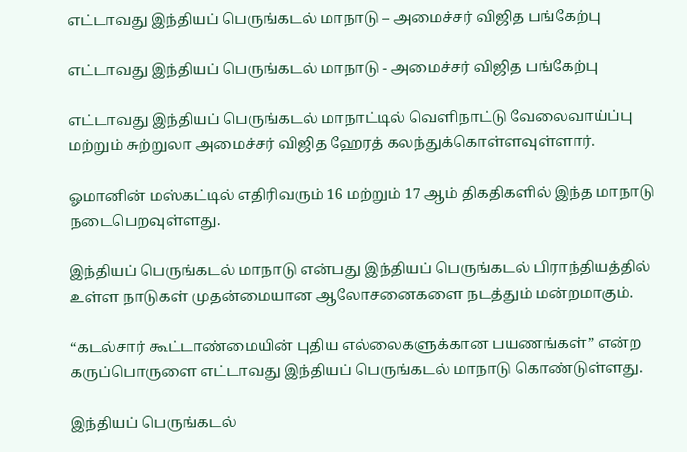எட்டாவது இந்தியப் பெருங்கடல் மாநாடு – அமைச்சர் விஜித பங்கேற்பு

எட்டாவது இந்தியப் பெருங்கடல் மாநாடு - அமைச்சர் விஜித பங்கேற்பு

எட்டாவது இந்தியப் பெருங்கடல் மாநாட்டில் வெளிநாட்டு வேலைவாய்ப்பு மற்றும் சுற்றுலா அமைச்சர் விஜித ஹேரத் கலந்துக்கொள்ளவுள்ளார்.

ஓமானின் மஸ்கட்டில் எதிரிவரும் 16 மற்றும் 17 ஆம் திகதிகளில் இந்த மாநாடு நடைபெறவுள்ளது.

இந்தியப் பெருங்கடல் மாநாடு என்பது இந்தியப் பெருங்கடல் பிராந்தியத்தில் உள்ள நாடுகள் முதன்மையான ஆலோசனைகளை நடத்தும் மன்றமாகும்.

“கடல்சார் கூட்டாண்மையின் புதிய எல்லைகளுக்கான பயணங்கள்” என்ற கருப்பொருளை எட்டாவது இந்தியப் பெருங்கடல் மாநாடு கொண்டுள்ளது.

இந்தியப் பெருங்கடல்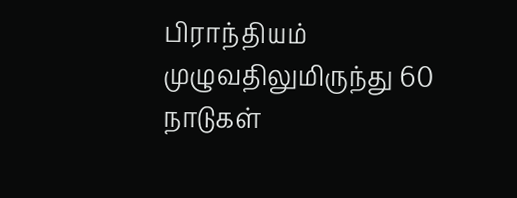பிராந்தியம் முழுவதிலுமிருந்து 60 நாடுகள்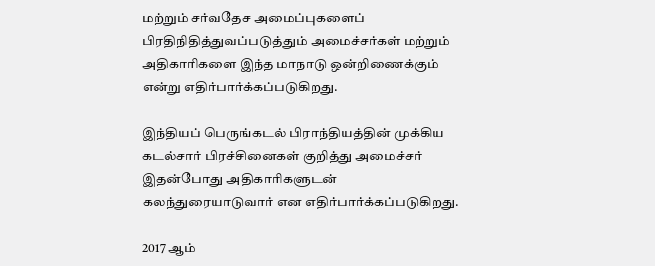மற்றும் சர்வதேச அமைப்புகளைப் பிரதிநிதித்துவப்படுத்தும் அமைச்சர்கள் மற்றும் அதிகாரிகளை இந்த மாநாடு ஒன்றிணைக்கும் என்று எதிர்பார்க்கப்படுகிறது.

இந்தியப் பெருங்கடல் பிராந்தியத்தின் முக்கிய கடல்சார் பிரச்சினைகள் குறித்து அமைச்சர் இதன்போது அதிகாரிகளுடன் கலந்துரையாடுவார் என எதிர்பார்க்கப்படுகிறது.

2017 ஆம்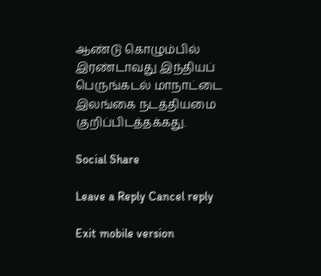ஆண்டு கொழும்பில் இரண்டாவது இந்தியப் பெருங்கடல் மாநாட்டை இலங்கை நடத்தியமை குறிப்பிடத்தக்கது.

Social Share

Leave a Reply Cancel reply

Exit mobile version